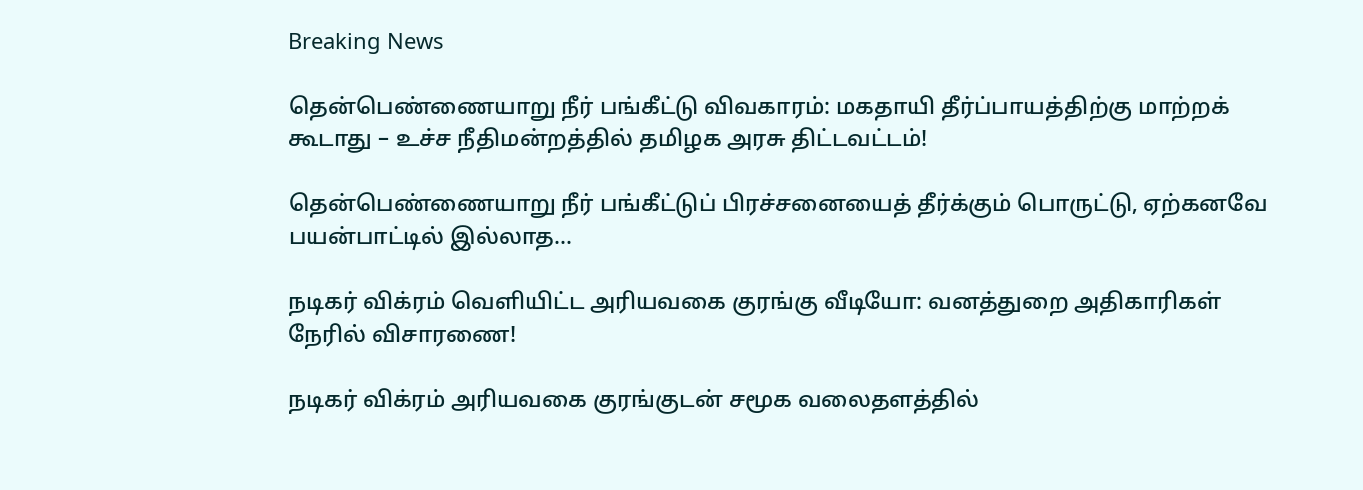Breaking News

தென்பெண்ணையாறு நீர் பங்கீட்டு விவகாரம்: மகதாயி தீர்ப்பாயத்திற்கு மாற்றக் கூடாது – உச்ச நீதிமன்றத்தில் தமிழக அரசு திட்டவட்டம்!

தென்பெண்ணையாறு நீர் பங்கீட்டுப் பிரச்சனையைத் தீர்க்கும் பொருட்டு, ஏற்கனவே பயன்பாட்டில் இல்லாத...

நடிகர் விக்ரம் வெளியிட்ட அரியவகை குரங்கு வீடியோ: வனத்துறை அதிகாரிகள் நேரில் விசாரணை!

நடிகர் விக்ரம் அரியவகை குரங்குடன் சமூக வலைதளத்தில்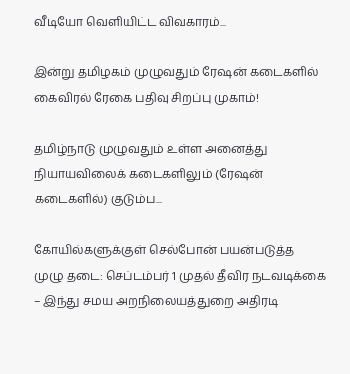வீடியோ வெளியிட்ட விவகாரம்...

இன்று தமிழகம் முழுவதும் ரேஷன் கடைகளில் கைவிரல் ரேகை பதிவு சிறப்பு முகாம்!

தமிழ்நாடு முழுவதும் உள்ள அனைத்து நியாயவிலைக் கடைகளிலும் (ரேஷன் கடைகளில்) குடும்ப...

கோயில்களுக்குள் செல்போன் பயன்படுத்த முழு தடை: செப்டம்பர் 1 முதல் தீவிர நடவடிக்கை – இந்து சமய அறநிலையத்துறை அதிரடி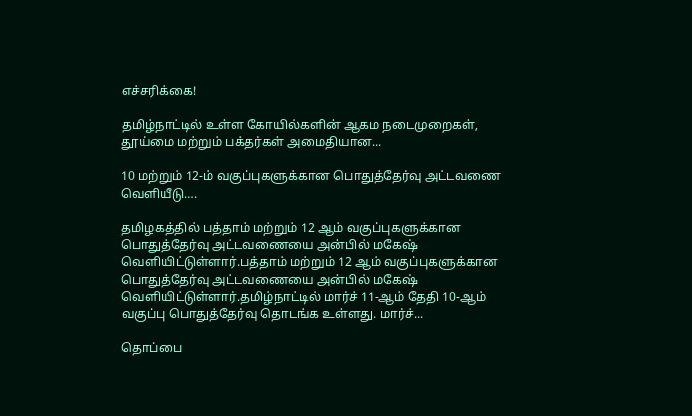எச்சரிக்கை!

தமிழ்நாட்டில் உள்ள கோயில்களின் ஆகம நடைமுறைகள், தூய்மை மற்றும் பக்தர்கள் அமைதியான...

10 மற்றும் 12-ம் வகுப்புகளுக்கான பொதுத்தேர்வு அட்டவணை வெளியீடு….

தமிழகத்தில் பத்தாம் மற்றும் 12 ஆம் வகுப்புகளுக்கான பொதுத்தேர்வு அட்டவணையை அன்பில் மகேஷ் வெளியிட்டுள்ளார்.பத்தாம் மற்றும் 12 ஆம் வகுப்புகளுக்கான பொதுத்தேர்வு அட்டவணையை அன்பில் மகேஷ் வெளியிட்டுள்ளார்.தமிழ்நாட்டில் மார்ச் 11-ஆம் தேதி 10-ஆம் வகுப்பு பொதுத்தேர்வு தொடங்க உள்ளது. மார்ச்...

தொப்பை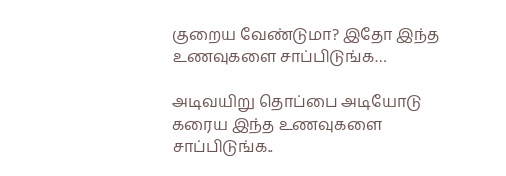குறைய வேண்டுமா? இதோ இந்த உணவுகளை சாப்பிடுங்க…

அடிவயிறு தொப்பை அடியோடு கரைய இந்த உணவுகளை சாப்பிடுங்க..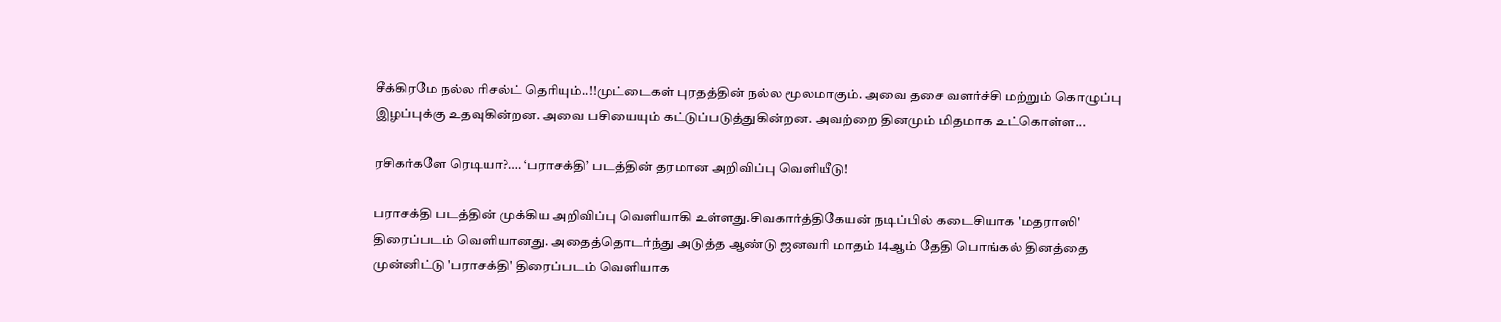சீக்கிரமே நல்ல ரிசல்ட் தெரியும்..!!முட்டைகள் புரதத்தின் நல்ல மூலமாகும். அவை தசை வளர்ச்சி மற்றும் கொழுப்பு இழப்புக்கு உதவுகின்றன. அவை பசியையும் கட்டுப்படுத்துகின்றன. அவற்றை தினமும் மிதமாக உட்கொள்ள...

ரசிகர்களே ரெடியா?…. ‘பராசக்தி’ படத்தின் தரமான அறிவிப்பு வெளியீடு!

பராசக்தி படத்தின் முக்கிய அறிவிப்பு வெளியாகி உள்ளது.சிவகார்த்திகேயன் நடிப்பில் கடைசியாக 'மதராஸி' திரைப்படம் வெளியானது. அதைத்தொடர்ந்து அடுத்த ஆண்டு ஜனவரி மாதம் 14ஆம் தேதி பொங்கல் தினத்தை முன்னிட்டு 'பராசக்தி' திரைப்படம் வெளியாக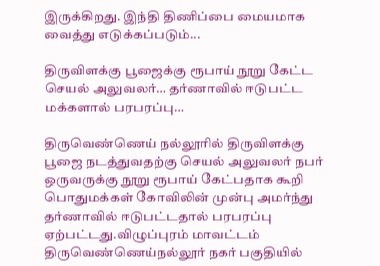இருக்கிறது. இந்தி திணிப்பை மையமாக வைத்து எடுக்கப்படும்...

திருவிளக்கு பூஜைக்கு ரூபாய் நூறு கேட்ட செயல் அலுவலர்… தர்ணாவில் ஈடுபட்ட மக்களால் பரபரப்பு…

திருவெண்ணெய் நல்லூரில் திருவிளக்கு பூஜை நடத்துவதற்கு செயல் அலுவலர் நபர் ஒருவருக்கு நூறு ரூபாய் கேட்பதாக கூறி பொதுமக்கள் கோவிலின் முன்பு அமர்ந்து தர்ணாவில் ஈடுபட்டதால் பரபரப்பு ஏற்பட்டது.விழுப்புரம் மாவட்டம் திருவெண்ணெய்நல்லூர் நகர் பகுதியில்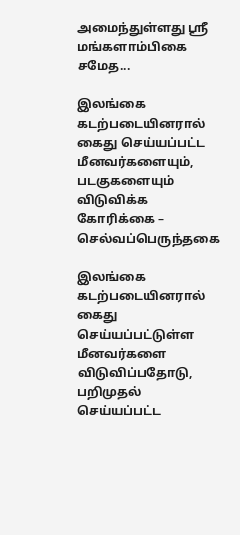அமைந்துள்ளது ஸ்ரீ மங்களாம்பிகை சமேத...

இலங்கை கடற்படையினரால் கைது செய்யப்பட்ட மீனவர்களையும், படகுகளையும் விடுவிக்க கோரிக்கை – செல்வப்பெருந்தகை

இலங்கை கடற்படையினரால் கைது செய்யப்பட்டுள்ள மீனவர்களை விடுவிப்பதோடு, பறிமுதல் செய்யப்பட்ட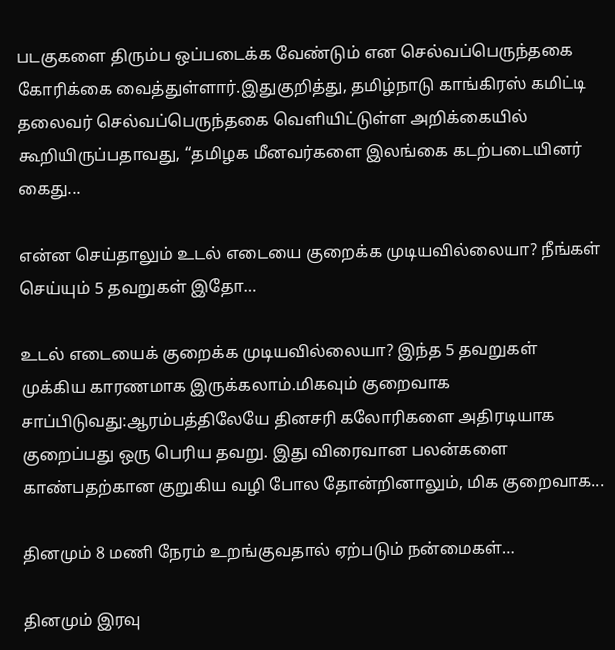படகுகளை திரும்ப ஒப்படைக்க வேண்டும் என செல்வப்பெருந்தகை கோரிக்கை வைத்துள்ளார்.இதுகுறித்து, தமிழ்நாடு காங்கிரஸ் கமிட்டி தலைவர் செல்வப்பெருந்தகை வெளியிட்டுள்ள அறிக்கையில் கூறியிருப்பதாவது, “தமிழக மீனவர்களை இலங்கை கடற்படையினர் கைது...

என்ன செய்தாலும் உடல் எடையை குறைக்க முடியவில்லையா? நீங்கள் செய்யும் 5 தவறுகள் இதோ…

உடல் எடையைக் குறைக்க முடியவில்லையா? இந்த 5 தவறுகள் முக்கிய காரணமாக இருக்கலாம்.மிகவும் குறைவாக சாப்பிடுவது:ஆரம்பத்திலேயே தினசரி கலோரிகளை அதிரடியாக குறைப்பது ஒரு பெரிய தவறு. இது விரைவான பலன்களை காண்பதற்கான குறுகிய வழி போல தோன்றினாலும், மிக குறைவாக...

தினமும் 8 மணி நேரம் உறங்குவதால் ஏற்படும் நன்மைகள்…

தினமும் இரவு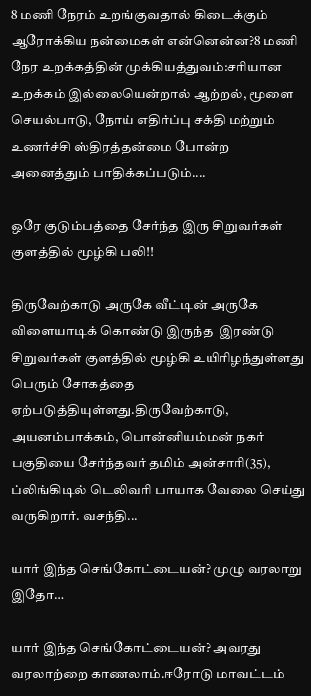8 மணி நேரம் உறங்குவதால் கிடைக்கும் ஆரோக்கிய நன்மைகள் என்னென்ன?8 மணி நேர உறக்கத்தின் முக்கியத்துவம்:சரியான உறக்கம் இல்லையென்றால் ஆற்றல், மூளை செயல்பாடு, நோய் எதிர்ப்பு சக்தி மற்றும் உணர்ச்சி ஸ்திரத்தன்மை போன்ற அனைத்தும் பாதிக்கப்படும்....

ஒரே குடும்பத்தை சேர்ந்த இரு சிறுவர்கள் குளத்தில் மூழ்கி பலி!!

திருவேற்காடு அருகே வீட்டின் அருகே விளையாடிக் கொண்டு இருந்த  இரண்டு சிறுவர்கள் குளத்தில் மூழ்கி உயிரிழந்துள்ளது பெரும் சோகத்தை ஏற்படுத்தியுள்ளது.திருவேற்காடு, அயனம்பாக்கம், பொன்னியம்மன் நகர் பகுதியை சேர்ந்தவர் தமிம் அன்சாரி(35), ப்லிங்கிடில் டெலிவரி பாயாக வேலை செய்து வருகிறார். வசந்தி...

யார் இந்த செங்கோட்டையன்? முழு வரலாறு இதோ…

யார் இந்த செங்கோட்டையன்? அவரது வரலாற்றை காணலாம்.ஈரோடு மாவட்டம்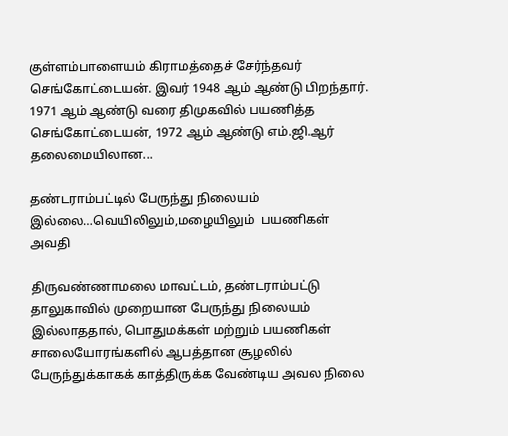குள்ளம்பாளையம் கிராமத்தைச் சேர்ந்தவர் செங்கோட்டையன். இவர் 1948 ஆம் ஆண்டு பிறந்தார். 1971 ஆம் ஆண்டு வரை திமுகவில் பயணித்த செங்கோட்டையன், 1972 ஆம் ஆண்டு எம்.ஜி.ஆர் தலைமையிலான...

தண்டராம்பட்டில் பேருந்து நிலையம் இல்லை…வெயிலிலும்,மழையிலும்  பயணிகள் அவதி

திருவண்ணாமலை மாவட்டம், தண்டராம்பட்டு தாலுகாவில் முறையான பேருந்து நிலையம் இல்லாததால், பொதுமக்கள் மற்றும் பயணிகள் சாலையோரங்களில் ஆபத்தான சூழலில் பேருந்துக்காகக் காத்திருக்க வேண்டிய அவல நிலை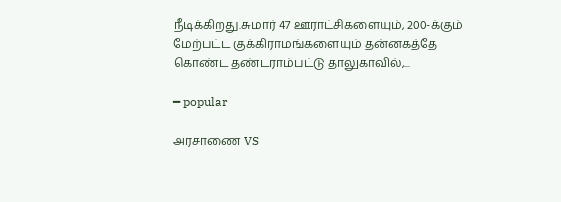நீடிக்கிறது.சுமார் 47 ஊராட்சிகளையும், 200-க்கும் மேற்பட்ட குக்கிராமங்களையும் தன்னகத்தே கொண்ட தண்டராம்பட்டு தாலுகாவில்,...

━ popular

அரசாணை VS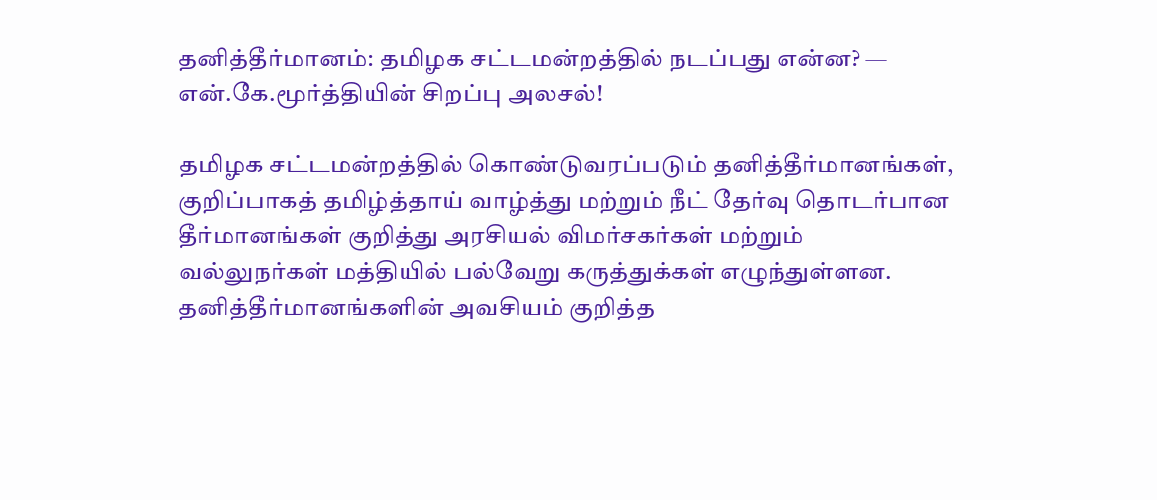தனித்தீர்மானம்: தமிழக சட்டமன்றத்தில் நடப்பது என்ன? — என்.கே.மூர்த்தியின் சிறப்பு அலசல்!

தமிழக சட்டமன்றத்தில் கொண்டுவரப்படும் தனித்தீர்மானங்கள், குறிப்பாகத் தமிழ்த்தாய் வாழ்த்து மற்றும் நீட் தேர்வு தொடர்பான தீர்மானங்கள் குறித்து அரசியல் விமர்சகர்கள் மற்றும் வல்லுநர்கள் மத்தியில் பல்வேறு கருத்துக்கள் எழுந்துள்ளன. தனித்தீர்மானங்களின் அவசியம் குறித்த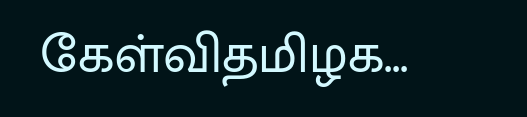கேள்விதமிழக...